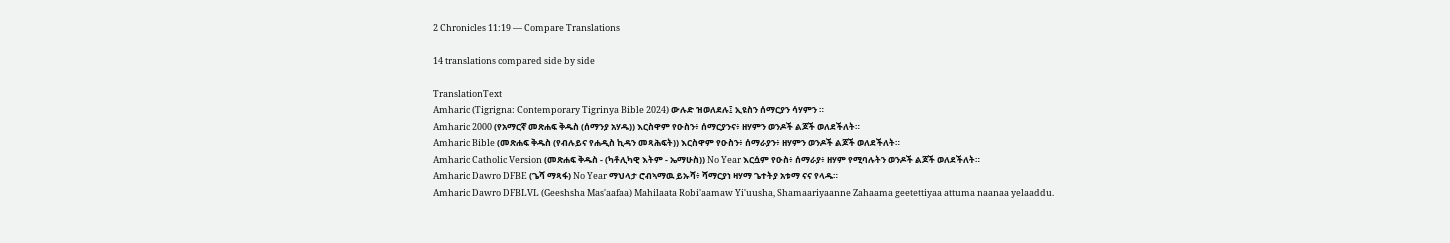2 Chronicles 11:19 — Compare Translations

14 translations compared side by side

TranslationText
Amharic (Tigrigna: Contemporary Tigrinya Bible 2024) ውሉድ ዝወለደሉ፤ ኢዩስን ሰማርያን ሳሃምን ።
Amharic 2000 (የአማርኛ መጽሐፍ ቅዱስ (ሰማንያ አሃዱ)) እርስዋም የዑስን፥ ሰማርያንና፥ ዘሃምን ወንዶች ልጆች ወለደችለት።
Amharic Bible (መጽሐፍ ቅዱስ (የብሉይና የሐዲስ ኪዳን መጻሕፍት)) እርስዋም የዑስን፥ ሰማራያን፥ ዘሃምን ወንዶች ልጆች ወለደችለት።
Amharic Catholic Version (መጽሐፍ ቅዱስ - (ካቶሊካዊ እትም - ኤማሁስ)) No Year እርሷም የዑስ፥ ሰማራያ፥ ዘሃም የሚባሉትን ወንዶች ልጆች ወለደችለት።
Amharic Dawro DFBE (ጌሻ ማጻፋ) No Year ማህላታ ሮብኣማዉ ይኡሻ፥ ሻማርያነ ዛሃማ ጌተትያ አቱማ ናና የላዱ።
Amharic Dawro DFBLVL (Geeshsha Mas'aafaa) Mahilaata Robi'aamaw Yi'uusha, Shamaariyaanne Zahaama geetettiyaa attuma naanaa yelaaddu.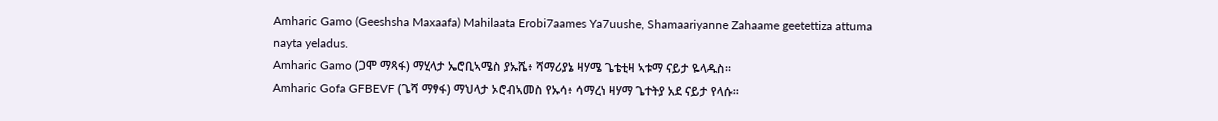Amharic Gamo (Geeshsha Maxaafa) Mahilaata Erobi7aames Ya7uushe, Shamaariyanne Zahaame geetettiza attuma nayta yeladus.
Amharic Gamo (ጋሞ ማጻፋ) ማሂላታ ኤሮቢኣሜስ ያኡሼ፥ ሻማሪያኔ ዛሃሜ ጌቴቲዛ ኣቱማ ናይታ ዬላዱስ።
Amharic Gofa GFBEVF (ጌሻ ማፃፋ) ማህላታ ኦሮብኣመስ የኡሳ፥ ሳማረነ ዛሃማ ጌተትያ አደ ናይታ የላሱ።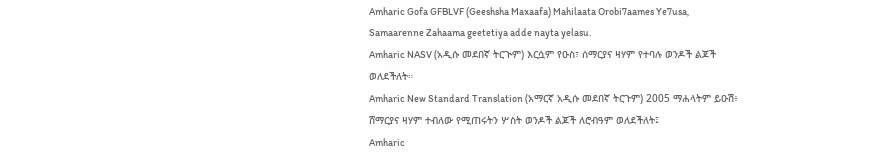Amharic Gofa GFBLVF (Geeshsha Maxaafa) Mahilaata Orobi7aames Ye7usa, Samaarenne Zahaama geetetiya adde nayta yelasu.
Amharic NASV (አዲሱ መደበኛ ትርጒም) እርሷም የዑስ፣ ሰማርያና ዛሃም የተባሉ ወንዶች ልጆች ወለደችለት።
Amharic New Standard Translation (አማርኛ አዲሱ መደበኛ ትርጉም) 2005 ማሐላትም ይዑሽ፥ ሸማርያና ዛሃም ተብለው የሚጠሩትን ሦስት ወንዶች ልጆች ለሮብዓም ወለደችለት፤
Amharic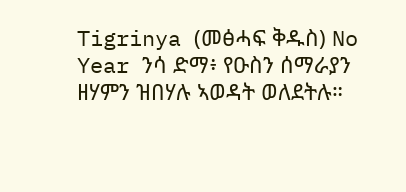Tigrinya (መፅሓፍ ቅዱስ) No Year ንሳ ድማ፥ የዑስን ሰማራያን ዘሃምን ዝበሃሉ ኣወዳት ወለደትሉ።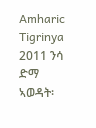Amharic Tigrinya 2011 ንሳ ድማ ኣወዳት፡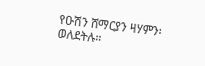የዑሽን ሸማርያን ዛሃምን፡ ወለደትሉ።